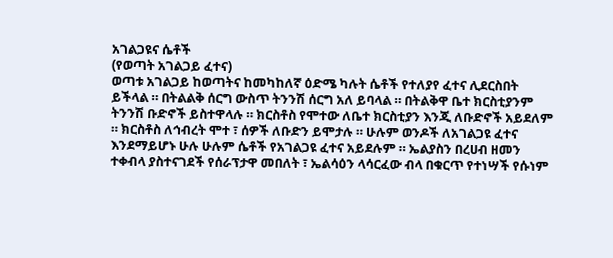አገልጋዩና ሴቶች
(የወጣት አገልጋይ ፈተና)
ወጣቱ አገልጋይ ከወጣትና ከመካከለኛ ዕድሜ ካሉት ሴቶች የተለያየ ፈተና ሊደርስበት ይችላል ። በትልልቅ ሰርግ ውስጥ ትንንሽ ሰርግ አለ ይባላል ። በትልቅዋ ቤተ ክርስቲያንም ትንንሽ ቡድኖች ይስተዋላሉ ። ክርስቶስ የሞተው ለቤተ ክርስቲያን እንጂ ለቡድኖች አይደለም ። ክርስቶስ ለኅብረት ሞተ ፣ ሰዎች ለቡድን ይሞታሉ ። ሁሉም ወንዶች ለአገልጋዩ ፈተና እንደማይሆኑ ሁሉ ሁሉም ሴቶች የአገልጋዩ ፈተና አይደሉም ። ኤልያስን በረሀብ ዘመን ተቀብላ ያስተናገደች የሰራፕታዋ መበለት ፣ ኤልሳዕን ላሳርፈው ብላ በቁርጥ የተነሣች የሱነም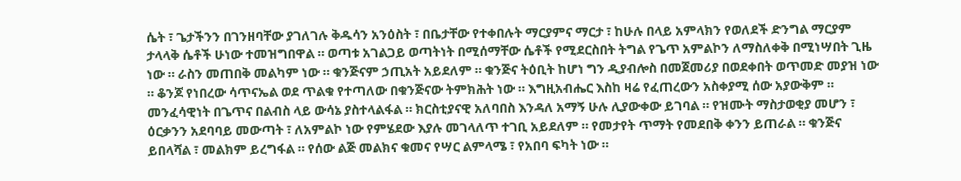ሴት ፣ ጌታችንን በገንዘባቸው ያገለገሉ ቅዱሳን አንዕስት ፣ በቤታቸው የተቀበሉት ማርያምና ማርታ ፣ ከሁሉ በላይ አምላክን የወለደች ድንግል ማርያም ታላላቅ ሴቶች ሁነው ተመዝግበዋል ። ወጣቱ አገልጋይ ወጣትነት በሚሰማቸው ሴቶች የሚደርስበት ትግል የጌጥ አምልኮን ለማስለቀቅ በሚነሣበት ጊዜ ነው ። ራስን መጠበቅ መልካም ነው ። ቁንጅናም ኃጢአት አይደለም ። ቁንጅና ትዕቢት ከሆነ ግን ዲያብሎስ በመጀመሪያ በወደቀበት ወጥመድ መያዝ ነው ። ቆንጆ የነበረው ሳጥናኤል ወደ ጥልቁ የተጣለው በቁንጅናው ትምክሕት ነው ። እግዚአብሔር እስከ ዛሬ የፈጠረውን አስቀያሚ ሰው አያውቅም ።
መንፈሳዊነት በጌጥና በልብስ ላይ ውሳኔ ያስተላልፋል ። ክርስቲያናዊ አለባበስ እንዳለ አማኝ ሁሉ ሊያውቀው ይገባል ። የዝሙት ማስታወቂያ መሆን ፣ ዕርቃንን አደባባይ መውጣት ፣ ለአምልኮ ነው የምሄደው እያሉ መገላለጥ ተገቢ አይደለም ። የመታየት ጥማት የመደበቅ ቀንን ይጠራል ። ቁንጅና ይበላሻል ፣ መልክም ይረግፋል ። የሰው ልጅ መልክና ቁመና የሣር ልምላሜ ፣ የአበባ ፍካት ነው ።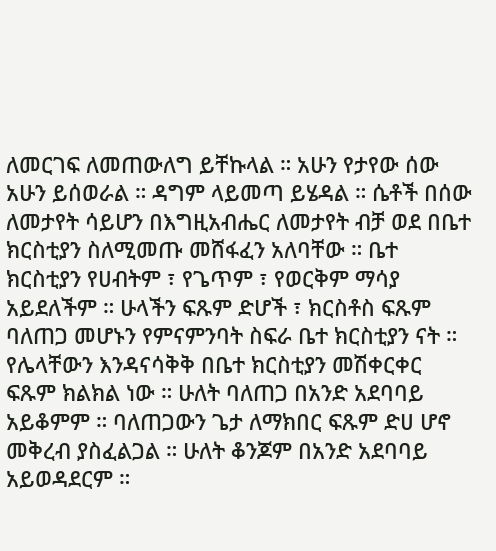ለመርገፍ ለመጠውለግ ይቸኩላል ። አሁን የታየው ሰው አሁን ይሰወራል ። ዳግም ላይመጣ ይሄዳል ። ሴቶች በሰው ለመታየት ሳይሆን በእግዚአብሔር ለመታየት ብቻ ወደ በቤተ ክርስቲያን ስለሚመጡ መሸፋፈን አለባቸው ። ቤተ ክርስቲያን የሀብትም ፣ የጌጥም ፣ የወርቅም ማሳያ አይደለችም ። ሁላችን ፍጹም ድሆች ፣ ክርስቶስ ፍጹም ባለጠጋ መሆኑን የምናምንባት ስፍራ ቤተ ክርስቲያን ናት ። የሌላቸውን እንዳናሳቅቅ በቤተ ክርስቲያን መሽቀርቀር ፍጹም ክልክል ነው ። ሁለት ባለጠጋ በአንድ አደባባይ አይቆምም ። ባለጠጋውን ጌታ ለማክበር ፍጹም ድሀ ሆኖ መቅረብ ያስፈልጋል ። ሁለት ቆንጆም በአንድ አደባባይ አይወዳደርም ።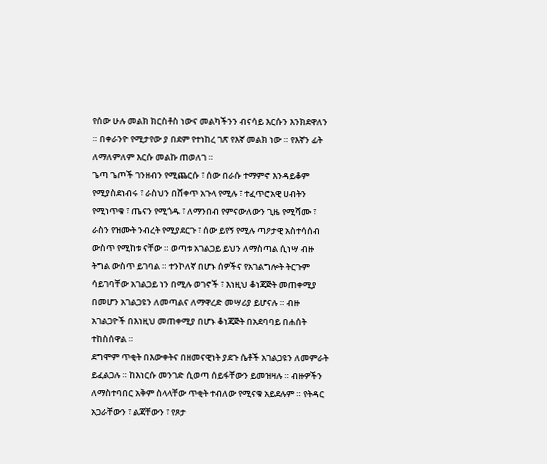የሰው ሁሉ መልክ ክርስቶስ ነውና መልካችንን ብናሳይ እርሱን እንክደዋለን ። በቀራንዮ የሚታየው ያ በደም የተነከረ ገጽ የእኛ መልክ ነው ። የእኛን ፊት ለማለምለም እርሱ መልኩ ጠወለገ ።
ጌጣ ጌጦች ገንዘብን የሚጨርሱ ፣ ሰው በራሱ ተማምኖ እንዳይቆም የሚያስደነብሩ ፣ ራስህን በሸቀጥ አጉላ የሚሉ ፣ ተፈጥሮአዊ ሀብትን የሚነጥቁ ፣ ጤናን የሚጎዱ ፣ ለማንበብ የምናውለውን ጊዜ የሚሻሙ ፣ ራስን የዝሙት ንብረት የሚያደርጉ ፣ ሰው ይየኝ የሚሉ ጣዖታዊ አስተሳሰብ ውስጥ የሚከቱ ናቸው ። ወጣቱ አገልጋይ ይህን ለማስጣል ሲነሣ ብዙ ትግል ውስጥ ይገባል ። ተንኮለኛ በሆኑ ሰዎችና የአገልግሎት ትርጉም ሳይገባቸው አገልጋይ ነን በሚሉ ወገኖች ፣ እነዚህ ቆነጃጅት መጠቀሚያ በመሆን አገልጋዩን ለመጣልና ለማዋረድ መሣሪያ ይሆናሉ ። ብዙ አገልጋዮች በእነዚህ መጠቀሚያ በሆኑ ቆነጃጅት በአደባባይ በሐሰት ተከስሰዋል ።
ደግሞም ጥቂት በእውቀትና በዘመናዊነት ያደጉ ሴቶች አገልጋዩን ለመምራት ይፈልጋሉ ። ከእነርሱ መንገድ ሲወጣ ሰይፋቸውን ይመዝዛሉ ። ብዙዎችን ለማስተባበር አቅም ስላላቸው ጥቂት ተብለው የሚናቁ አይደሉም ። የትዳር አጋራቸውን ፣ ልጃቸውን ፣ የጾታ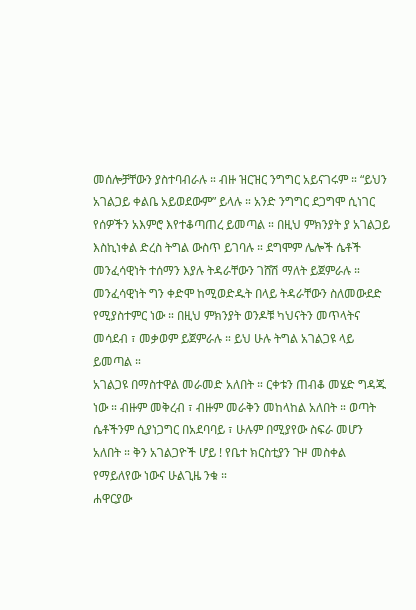መሰሎቻቸውን ያስተባብራሉ ። ብዙ ዝርዝር ንግግር አይናገሩም ። “ይህን አገልጋይ ቀልቤ አይወደውም” ይላሉ ። አንድ ንግግር ደጋግሞ ሲነገር የሰዎችን አእምሮ እየተቆጣጠረ ይመጣል ። በዚህ ምክንያት ያ አገልጋይ እስኪነቀል ድረስ ትግል ውስጥ ይገባሉ ። ደግሞም ሌሎች ሴቶች መንፈሳዊነት ተሰማን እያሉ ትዳራቸውን ገሸሽ ማለት ይጀምራሉ ። መንፈሳዊነት ግን ቀድሞ ከሚወድዱት በላይ ትዳራቸውን ስለመውደድ የሚያስተምር ነው ። በዚህ ምክንያት ወንዶቹ ካህናትን መጥላትና መሳደብ ፣ መቃወም ይጀምራሉ ። ይህ ሁሉ ትግል አገልጋዩ ላይ ይመጣል ።
አገልጋዩ በማስተዋል መራመድ አለበት ። ርቀቱን ጠብቆ መሄድ ግዳጁ ነው ። ብዙም መቅረብ ፣ ብዙም መራቅን መከላከል አለበት ። ወጣት ሴቶችንም ሲያነጋግር በአደባባይ ፣ ሁሉም በሚያየው ስፍራ መሆን አለበት ። ቅን አገልጋዮች ሆይ ! የቤተ ክርስቲያን ጉዞ መስቀል የማይለየው ነውና ሁልጊዜ ንቁ ።
ሐዋርያው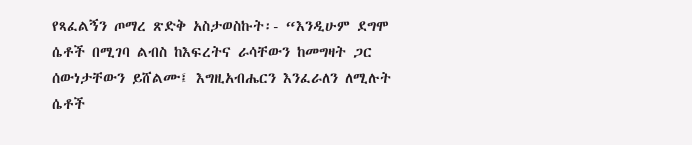የጻፈልኝን ጦማረ ጽድቅ አስታወስኩት፡- “እንዲሁም ደግሞ ሴቶች በሚገባ ልብስ ከእፍረትና ራሳቸውን ከመግዛት ጋር ሰውነታቸውን ይሸልሙ፤ እግዚአብሔርን እንፈራለን ለሚሉት ሴቶች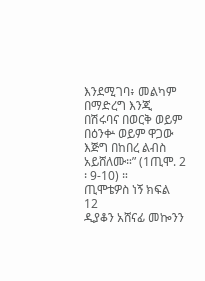እንደሚገባ፥ መልካም በማድረግ እንጂ በሽሩባና በወርቅ ወይም በዕንቍ ወይም ዋጋው እጅግ በከበረ ልብስ አይሸለሙ።” (1ጢሞ. 2 ፡ 9-10) ።
ጢሞቴዎስ ነኝ ክፍል 12
ዲያቆን አሸናፊ መኰንን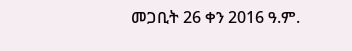መጋቢት 26 ቀን 2016 ዓ.ም.